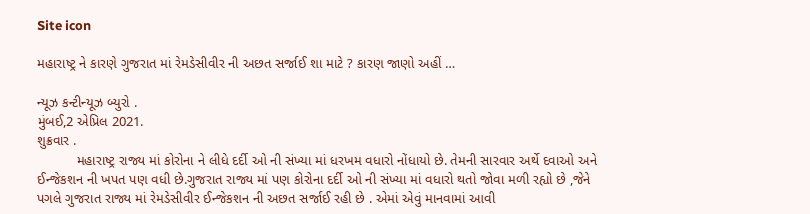Site icon

મહારાષ્ટ્ર ને કારણે ગુજરાત માં રેમડેસીવીર ની અછત સર્જાઈ શા માટે ? કારણ જાણો અહીં …

ન્યૂઝ કન્ટીન્યૂઝ બ્યુરો .
મુંબઈ,2 એપ્રિલ 2021.
શુક્રવાર .
          મહારાષ્ટ્ર રાજ્ય માં કોરોના ને લીધે દર્દી ઓ ની સંખ્યા માં ધરખમ વધારો નોંધાયો છે. તેમની સારવાર અર્થે દવાઓ અને ઈન્જેકશન ની ખપત પણ વધી છે.ગુજરાત રાજ્ય માં પણ કોરોના દર્દી ઓ ની સંખ્યા માં વધારો થતો જોવા મળી રહ્યો છે ,જેને પગલે ગુજરાત રાજ્ય માં રેમડેસીવીર ઈન્જેકશન ની અછત સર્જાઈ રહી છે . એમાં એવું માનવામાં આવી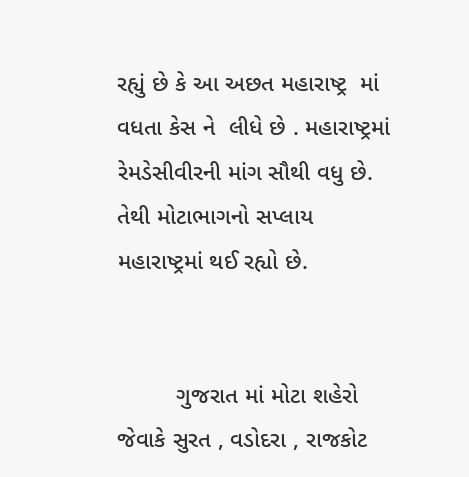રહ્યું છે કે આ અછત મહારાષ્ટ્ર  માં વધતા કેસ ને  લીધે છે . મહારાષ્ટ્રમાં રેમડેસીવીરની માંગ સૌથી વધુ છે. તેથી મોટાભાગનો સપ્લાય મહારાષ્ટ્રમાં થઈ રહ્યો છે.


         ગુજરાત માં મોટા શહેરો જેવાકે સુરત , વડોદરા , રાજકોટ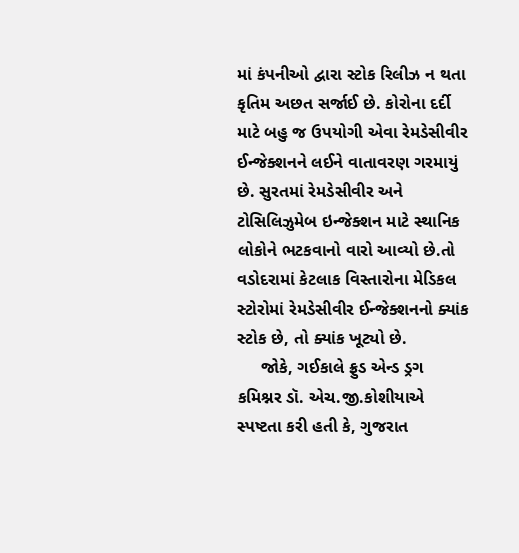માં કંપનીઓ દ્વારા સ્ટોક રિલીઝ ન થતા કૃતિમ અછત સર્જાઈ છે. કોરોના દર્દી માટે બહુ જ ઉપયોગી એવા રેમડેસીવીર ઈન્જેક્શનને લઈને વાતાવરણ ગરમાયું છે. સુરતમાં રેમડેસીવીર અને ટોસિલિઝુમેબ ઇન્જેક્શન માટે સ્થાનિક લોકોને ભટકવાનો વારો આવ્યો છે.તો વડોદરામાં કેટલાક વિસ્તારોના મેડિકલ સ્ટોરોમાં રેમડેસીવીર ઈન્જેક્શનનો ક્યાંક સ્ટોક છે, તો ક્યાંક ખૂટ્યો છે.
     જોકે, ગઈકાલે ફ્રુડ એન્ડ ડ્રગ કમિશ્નર ડૉ. એચ.જી.કોશીયાએ સ્પષ્ટતા કરી હતી કે, ગુજરાત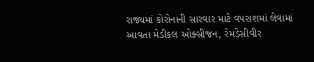રાજ્યમાં કોરોનાની સારવાર માટે વપરાશમાં લેવામાં આવતા મેડીકલ ઓક્સીજન, રેમડેસીવીર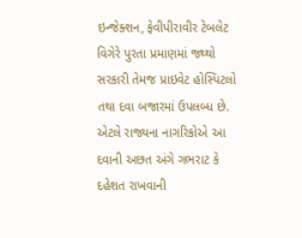ઇન્‍જેક્શન, ફેવીપીરાવીર ટેબલેટ વિગેરે પુરતા પ્રમાણમાં જથ્થો સરકારી તેમજ પ્રાઇવેટ હોસ્પિટલો તથા દવા બજારમાં ઉપલબ્ધ છે. એટલે રાજ્યના નાગરિકોએ આ દવાની અછત અંગે ગભરાટ કે દહેશત રાખવાની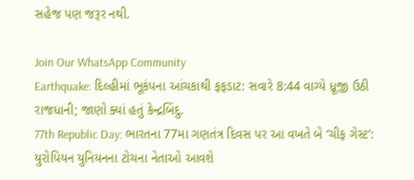સહેજ પણ જરૂર નથી.

Join Our WhatsApp Community
Earthquake: દિલ્હીમાં ભૂકંપના આંચકાથી ફફડાટ: સવારે 8:44 વાગ્યે ધ્રૂજી ઉઠી રાજધાની; જાણો ક્યાં હતું કેન્દ્રબિંદુ.
77th Republic Day: ભારતના 77મા ગણતંત્ર દિવસ પર આ વખતે બે ‘ચીફ ગેસ્ટ’: યુરોપિયન યુનિયનના ટોચના નેતાઓ આવશે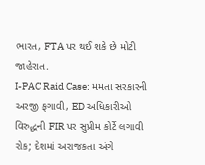ભારત, FTA પર થઈ શકે છે મોટી જાહેરાત.
I-PAC Raid Case: મમતા સરકારની અરજી ફગાવી, ED અધિકારીઓ વિરુદ્ધની FIR પર સુપ્રીમ કોર્ટે લગાવી રોક; દેશમાં અરાજકતા અંગે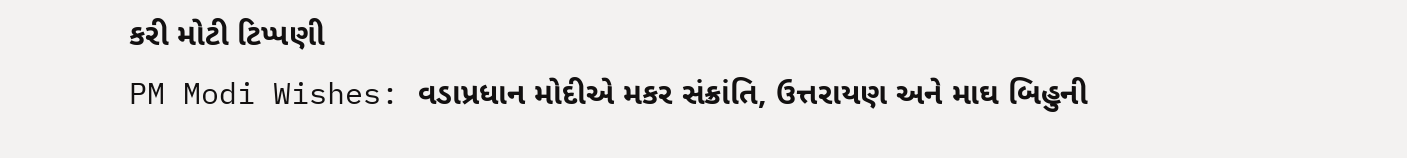કરી મોટી ટિપ્પણી
PM Modi Wishes: વડાપ્રધાન મોદીએ મકર સંક્રાંતિ, ઉત્તરાયણ અને માઘ બિહુની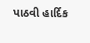પાઠવી હાર્દિક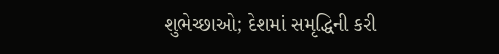શુભેચ્છાઓ; દેશમાં સમૃદ્ધિની કરી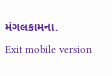મંગલકામના.
Exit mobile version